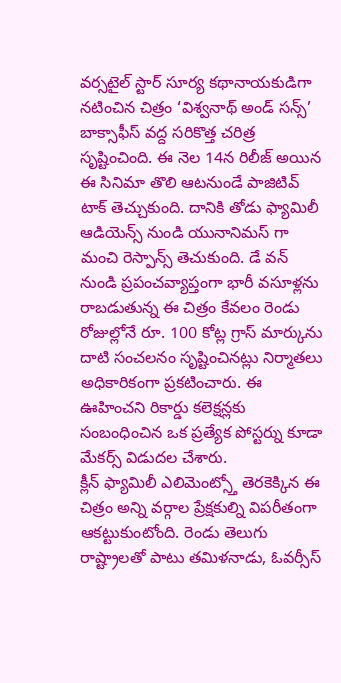వర్సటైల్ స్టార్ సూర్య కథానాయకుడిగా నటించిన చిత్రం ‘విశ్వనాథ్ అండ్ సన్స్’ బాక్సాఫీస్ వద్ద సరికొత్త చరిత్ర సృష్టించింది. ఈ నెల 14న రిలీజ్ అయిన ఈ సినిమా తొలి ఆటనుండే పాజిటివ్ టాక్ తెచ్చుకుంది. దానికి తోడు ఫ్యామిలీ ఆడియెన్స్ నుండి యునానిమస్ గా మంచి రెస్పాన్స్ తెచుకుంది. డే వన్ నుండి ప్రపంచవ్యాప్తంగా భారీ వసూళ్లను రాబడుతున్న ఈ చిత్రం కేవలం రెండు రోజుల్లోనే రూ. 100 కోట్ల గ్రాస్ మార్కును దాటి సంచలనం సృష్టించినట్లు నిర్మాతలు అధికారికంగా ప్రకటించారు. ఈ ఊహించని రికార్డు కలెక్షన్లకు సంబంధించిన ఒక ప్రత్యేక పోస్టర్ను కూడా మేకర్స్ విడుదల చేశారు.
క్లీన్ ఫ్యామిలీ ఎలిమెంట్స్తో తెరకెక్కిన ఈ చిత్రం అన్ని వర్గాల ప్రేక్షకుల్ని విపరీతంగా ఆకట్టుకుంటోంది. రెండు తెలుగు రాష్ట్రాలతో పాటు తమిళనాడు, ఓవర్సీస్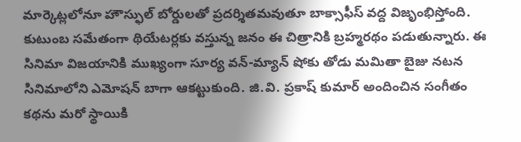మార్కెట్లలోనూ హౌస్ఫుల్ బోర్డులతో ప్రదర్శితమవుతూ బాక్సాఫీస్ వద్ద విజృంభిస్తోంది. కుటుంబ సమేతంగా థియేటర్లకు వస్తున్న జనం ఈ చిత్రానికి బ్రహ్మరథం పడుతున్నారు. ఈ సినిమా విజయానికి ముఖ్యంగా సూర్య వన్-మ్యాన్ షోకు తోడు మమితా బైజు నటన సినిమాలోని ఎమోషన్ బాగా ఆకట్టుకుంది. జి.వి. ప్రకాష్ కుమార్ అందించిన సంగీతం కథను మరో స్థాయికి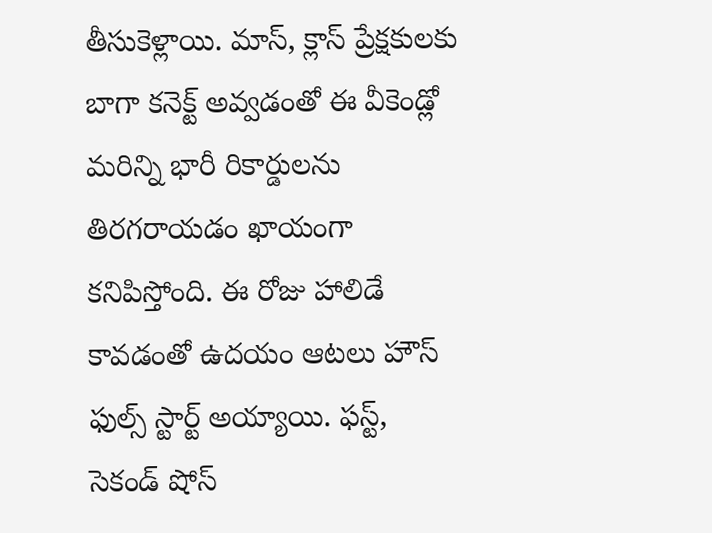తీసుకెళ్లాయి. మాస్, క్లాస్ ప్రేక్షకులకు బాగా కనెక్ట్ అవ్వడంతో ఈ వీకెండ్లో మరిన్ని భారీ రికార్డులను తిరగరాయడం ఖాయంగా కనిపిస్తోంది. ఈ రోజు హాలిడే కావడంతో ఉదయం ఆటలు హౌస్ ఫుల్స్ స్టార్ట్ అయ్యాయి. ఫస్ట్, సెకండ్ షోస్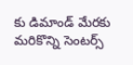కు డిమాండ్ మేరకు మరికొన్ని సెంటర్స్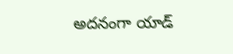అదనంగా యాడ్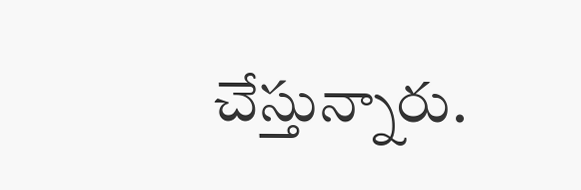చేస్తున్నారు.